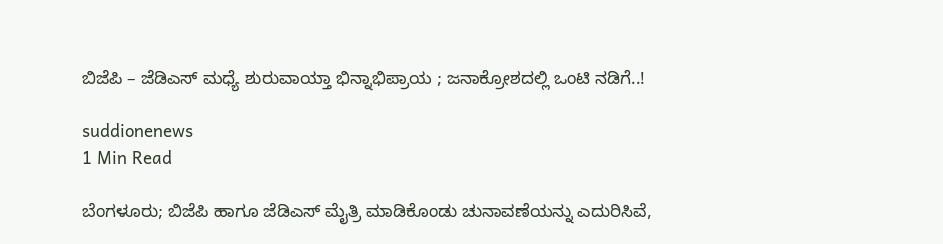ಬಿಜೆಪಿ – ಜೆಡಿಎಸ್ ಮಧ್ಯೆ ಶುರುವಾಯ್ತಾ ಭಿನ್ನಾಭಿಪ್ರಾಯ ; ಜನಾಕ್ರೋಶದಲ್ಲಿ ಒಂಟಿ ನಡಿಗೆ..!

suddionenews
1 Min Read

ಬೆಂಗಳೂರು; ಬಿಜೆಪಿ ಹಾಗೂ ಜೆಡಿಎಸ್ ಮೈತ್ರಿ ಮಾಡಿಕೊಂಡು ಚುನಾವಣೆಯನ್ನು ಎದುರಿಸಿವೆ,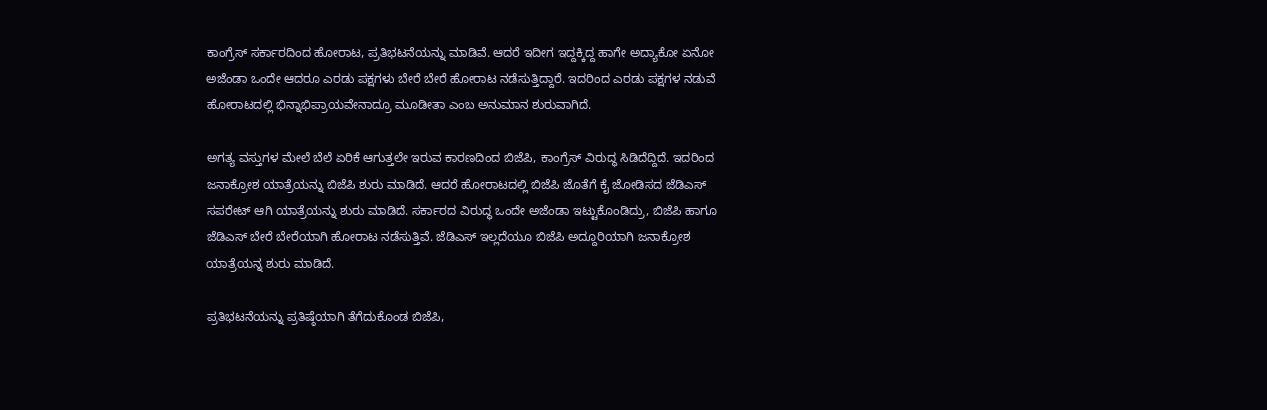ಕಾಂಗ್ರೆಸ್ ಸರ್ಕಾರದಿಂದ ಹೋರಾಟ, ಪ್ರತಿಭಟನೆಯನ್ನು ಮಾಡಿವೆ. ಆದರೆ ಇದೀಗ ಇದ್ದಕ್ಕಿದ್ದ ಹಾಗೇ ಅದ್ಯಾಕೋ ಏನೋ ಅಜೆಂಡಾ ಒಂದೇ ಆದರೂ ಎರಡು ಪಕ್ಷಗಳು ಬೇರೆ ಬೇರೆ ಹೋರಾಟ ನಡೆಸುತ್ತಿದ್ದಾರೆ. ಇದರಿಂದ ಎರಡು ಪಕ್ಷಗಳ ನಡುವೆ ಹೋರಾಟದಲ್ಲಿ ಭಿನ್ನಾಭಿಪ್ರಾಯವೇನಾದ್ರೂ ಮೂಡೀತಾ ಎಂಬ ಅನುಮಾನ ಶುರುವಾಗಿದೆ.

ಅಗತ್ಯ ವಸ್ತುಗಳ ಮೇಲೆ ಬೆಲೆ ಏರಿಕೆ ಆಗುತ್ತಲೇ ಇರುವ ಕಾರಣದಿಂದ ಬಿಜೆಪಿ, ಕಾಂಗ್ರೆಸ್ ವಿರುದ್ಧ ಸಿಡಿದೆದ್ದಿದೆ. ಇದರಿಂದ ಜನಾಕ್ರೋಶ ಯಾತ್ರೆಯನ್ನು ಬಿಜೆಪಿ ಶುರು ಮಾಡಿದೆ. ಆದರೆ ಹೋರಾಟದಲ್ಲಿ ಬಿಜೆಪಿ ಜೊತೆಗೆ ಕೈ ಜೋಡಿಸದ ಜೆಡಿಎಸ್ ಸಪರೇಟ್ ಆಗಿ ಯಾತ್ರೆಯನ್ನು ಶುರು ಮಾಡಿದೆ. ಸರ್ಕಾರದ ವಿರುದ್ಧ ಒಂದೇ ಅಜೆಂಡಾ ಇಟ್ಟುಕೊಂಡಿದ್ರು, ಬಿಜೆಪಿ ಹಾಗೂ ಜೆಡಿಎಸ್ ಬೇರೆ ಬೇರೆಯಾಗಿ ಹೋರಾಟ ನಡೆಸುತ್ತಿವೆ. ಜೆಡಿಎಸ್ ಇಲ್ಲದೆಯೂ ಬಿಜೆಪಿ ಅದ್ದೂರಿಯಾಗಿ ಜನಾಕ್ರೋಶ ಯಾತ್ರೆಯನ್ನ ಶುರು ಮಾಡಿದೆ.

ಪ್ರತಿಭಟನೆಯನ್ನು ಪ್ರತಿಷ್ಠೆಯಾಗಿ ತೆಗೆದುಕೊಂಡ ಬಿಜೆಪಿ,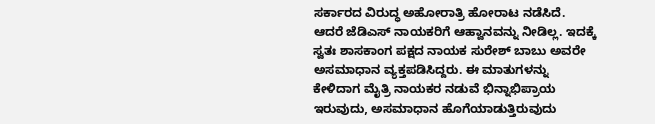ಸರ್ಕಾರದ ವಿರುದ್ಧ ಅಹೋರಾತ್ರಿ ಹೋರಾಟ ನಡೆಸಿದೆ. ಆದರೆ ಜೆಡಿಎಸ್ ನಾಯಕರಿಗೆ ಆಹ್ವಾನವನ್ನು ನೀಡಿಲ್ಲ. ಇದಕ್ಕೆ ಸ್ವತಃ ಶಾಸಕಾಂಗ ಪಕ್ಷದ ನಾಯಕ ಸುರೇಶ್ ಬಾಬು ಅವರೇ ಅಸಮಾಧಾನ ವ್ಯಕ್ತಪಡಿಸಿದ್ದರು. ಈ ಮಾತುಗಳನ್ನು ಕೇಳಿದಾಗ ಮೈತ್ರಿ ನಾಯಕರ ನಡುವೆ ಭಿನ್ನಾಭಿಪ್ರಾಯ ಇರುವುದು, ಅಸಮಾಧಾನ ಹೊಗೆಯಾಡುತ್ತಿರುವುದು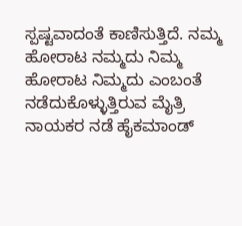ಸ್ಪಷ್ಟವಾದಂತೆ ಕಾಣಿಸುತ್ತಿದೆ. ನಮ್ಮ ಹೋರಾಟ ನಮ್ಮದು ನಿಮ್ಮ ಹೋರಾಟ ನಿಮ್ಮದು ಎಂಬಂತೆ ನಡೆದುಕೊಳ್ಳುತ್ತಿರುವ ಮೈತ್ರಿ ನಾಯಕರ ನಡೆ ಹೈಕಮಾಂಡ್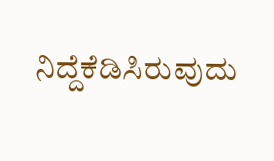ನಿದ್ದೆಕೆಡಿಸಿರುವುದು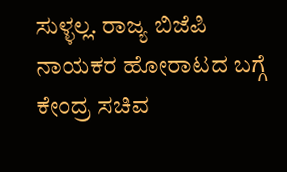ಸುಳ್ಳಲ್ಲ. ರಾಜ್ಯ ಬಿಜೆಪಿ ನಾಯಕರ ಹೋರಾಟದ ಬಗ್ಗೆ ಕೇಂದ್ರ ಸಚಿವ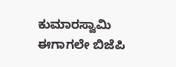ಕುಮಾರಸ್ವಾಮಿ ಈಗಾಗಲೇ ಬಿಜೆಪಿ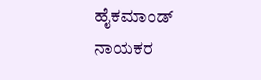ಹೈಕಮಾಂಡ್ ನಾಯಕರ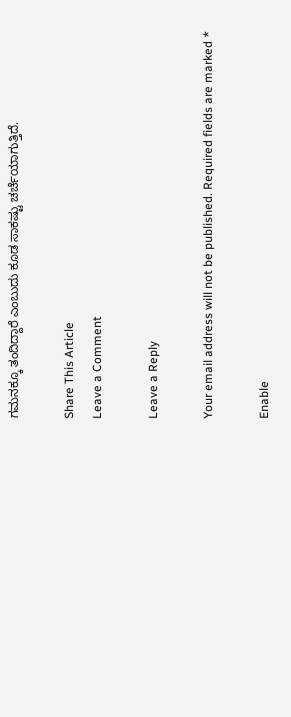ಗಮನಕ್ಕೂ ತಂದಿದ್ದಾರೆ ಎಂಬುದು ಕೂಡ ಸಾಕಷ್ಟು ಚರ್ಚೆಯಾಗುತ್ತಿದೆ.

Share This Article
Leave a Comment

Leave a Reply

Your email address will not be published. Required fields are marked *

Enable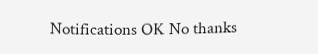Notifications OK No thanks